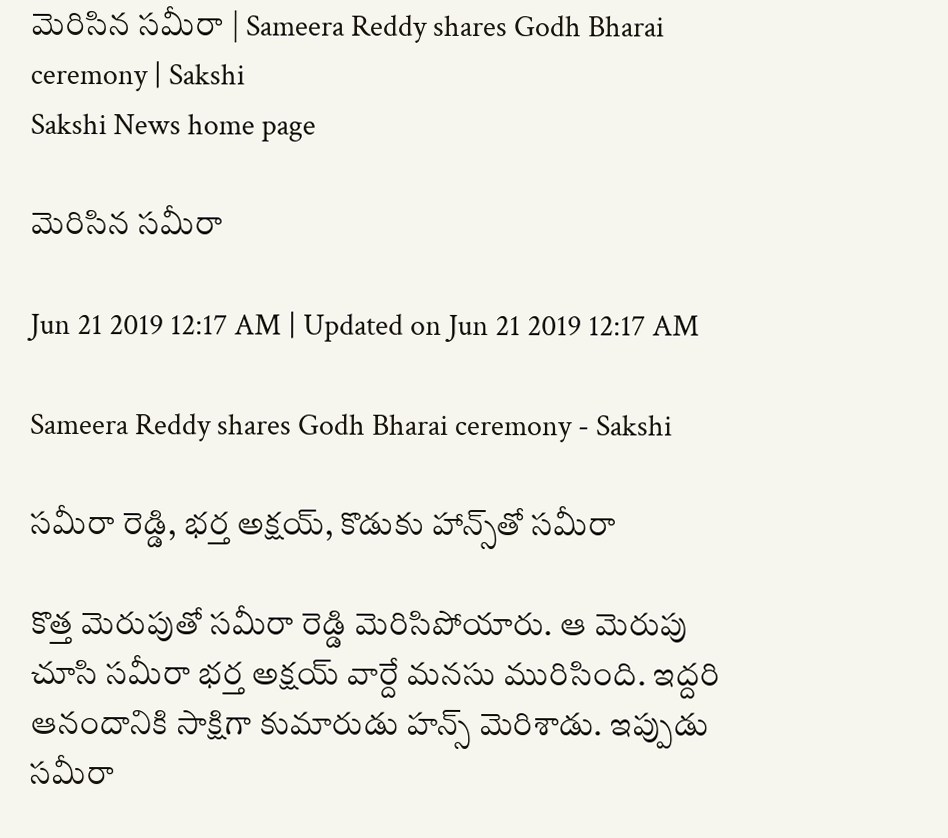మెరిసిన సమీరా | Sameera Reddy shares Godh Bharai ceremony | Sakshi
Sakshi News home page

మెరిసిన సమీరా

Jun 21 2019 12:17 AM | Updated on Jun 21 2019 12:17 AM

Sameera Reddy shares Godh Bharai ceremony - Sakshi

సమీరా రెడ్డి, భర్త అక్షయ్, కొడుకు హాన్స్‌తో సమీరా

కొత్త మెరుపుతో సమీరా రెడ్డి మెరిసిపోయారు. ఆ మెరుపు చూసి సమీరా భర్త అక్షయ్‌ వార్దే మనసు మురిసింది. ఇద్దరి ఆనందానికి సాక్షిగా కుమారుడు హన్స్‌ మెరిశాడు. ఇప్పుడు సమీరా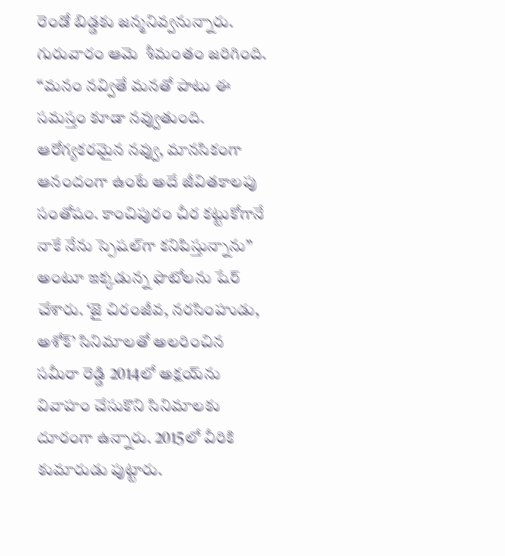రెండో బిడ్డకు జన్మనివ్వనున్నారు. గురువారం ఆమె  శీమంతం జరిగింది. ‘‘మనం నవ్వితే మనతో పాటు ఈ సమస్తం కూడా నవ్వుతుంది. ఆరోగ్యకరమైన నవ్వు, మానసికంగా ఆనందంగా ఉంటే అదే జీవితకాలపు సంతోషం. కాంచిపురం చీర కట్టుకోగానే నాకే నేను స్పెషల్‌గా కనిపిస్తున్నాను’’ అంటూ ఇక్కడున్న ఫొటోలను షేర్‌ చేశారు. ‘జై చిరంజీవ, నరసింహుడు, అశోక్‌’ సినిమాలతో అలరించిన సమీరా రెడ్డి 2014లో అక్షయ్‌ను వివాహం చేసుకొని సినిమాలకు దూరంగా ఉన్నారు. 2015లో వీరికి కుమారుడు పుట్టారు.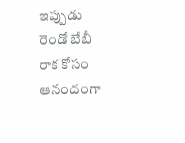ఇప్పుడు రెండో బేబీ రాక కోసం ఆనందంగా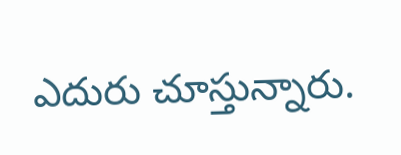ఎదురు చూస్తున్నారు.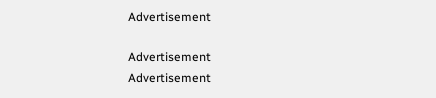Advertisement

Advertisement
Advertisement